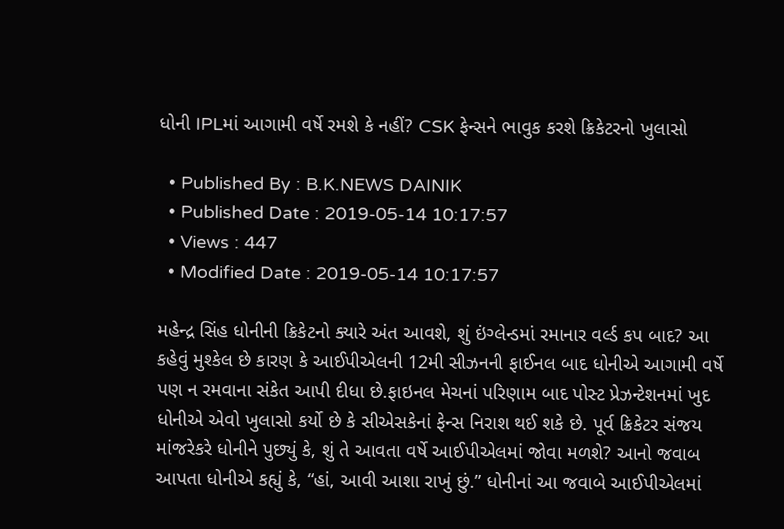ધોની IPLમાં આગામી વર્ષે રમશે કે નહીં? CSK ફેન્સને ભાવુક કરશે ક્રિકેટરનો ખુલાસો

  • Published By : B.K.NEWS DAINIK
  • Published Date : 2019-05-14 10:17:57
  • Views : 447
  • Modified Date : 2019-05-14 10:17:57

મહેન્દ્ર સિંહ ધોનીની ક્રિકેટનો ક્યારે અંત આવશે, શું ઇંગ્લેન્ડમાં રમાનાર વર્લ્ડ કપ બાદ? આ કહેવું મુશ્કેલ છે કારણ કે આઈપીએલની 12મી સીઝનની ફાઈનલ બાદ ધોનીએ આગામી વર્ષે પણ ન રમવાના સંકેત આપી દીધા છે.ફાઇનલ મેચનાં પરિણામ બાદ પોસ્ટ પ્રેઝન્ટેશનમાં ખુદ ધોનીએ એવો ખુલાસો કર્યો છે કે સીએસકેનાં ફેન્સ નિરાશ થઈ શકે છે. પૂર્વ ક્રિકેટર સંજય માંજરેકરે ધોનીને પુછ્યું કે, શું તે આવતા વર્ષે આઈપીએલમાં જોવા મળશે? આનો જવાબ આપતા ધોનીએ કહ્યું કે, “હાં, આવી આશા રાખું છું.” ધોનીનાં આ જવાબે આઈપીએલમાં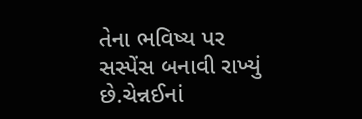તેના ભવિષ્ય પર સસ્પેંસ બનાવી રાખ્યું છે.ચેન્નઈનાં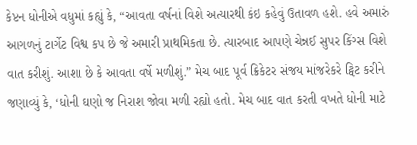કેપ્ટન ધોનીએ વધુમાં કહ્યું કે, “આવતા વર્ષનાં વિશે અત્યારથી કંઇ કહેવું ઉતાવળ હશે. હવે અમારું આગળનું ટાર્ગેટ વિશ્વ કપ છે જે અમારી પ્રાથમિકતા છે. ત્યારબાદ આપણે ચેન્નઈ સુપર કિંગ્સ વિશે વાત કરીશું. આશા છે કે આવતા વર્ષે મળીશું.” મેચ બાદ પૂર્વ ક્રિકેટર સંજય માંજરેકરે ટ્વિટ કરીને જણાવ્યું કે, ‘ધોની ઘણો જ નિરાશ જોવા મળી રહ્યો હતો. મેચ બાદ વાત કરતી વખતે ધોની માટે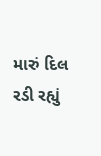મારું દિલ રડી રહ્યું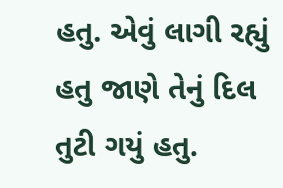હતુ. એવું લાગી રહ્યું હતુ જાણે તેનું દિલ તુટી ગયું હતુ.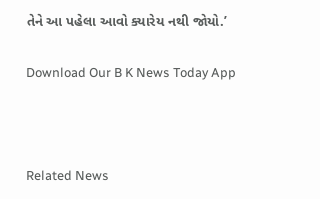તેને આ પહેલા આવો ક્યારેય નથી જોયો.’

Download Our B K News Today App



Related News